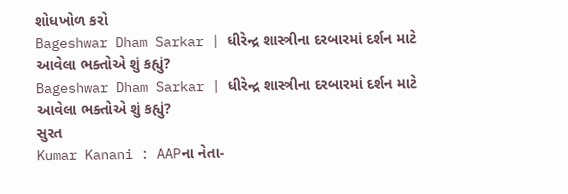શોધખોળ કરો
Bageshwar Dham Sarkar | ધીરેન્દ્ર શાસ્ત્રીના દરબારમાં દર્શન માટે આવેલા ભક્તોએ શું કહ્યું?
Bageshwar Dham Sarkar | ધીરેન્દ્ર શાસ્ત્રીના દરબારમાં દર્શન માટે આવેલા ભક્તોએ શું કહ્યું?
સુરત
Kumar Kanani : AAPના નેતા-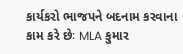કાર્યકરો ભાજપને બદનામ કરવાના કામ કરે છેઃ MLA કુમાર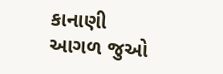કાનાણી
આગળ જુઓ